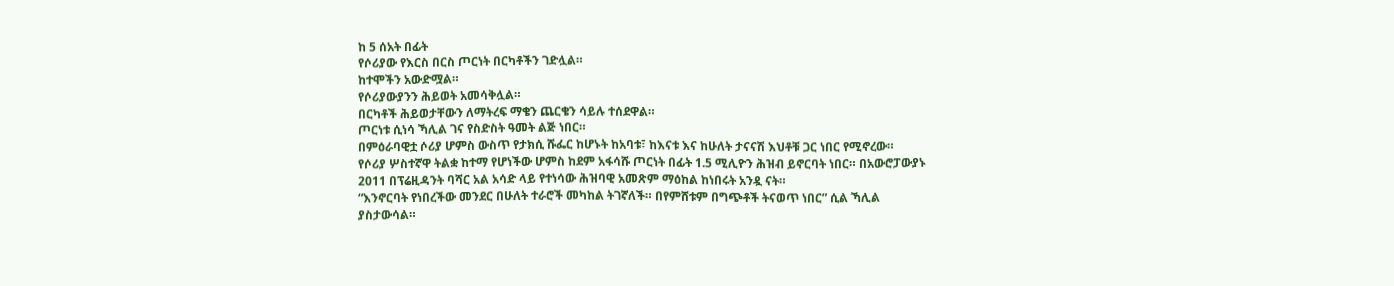ከ 5 ሰአት በፊት
የሶሪያው የእርስ በርስ ጦርነት በርካቶችን ገድሏል።
ከተሞችን አውድሟል።
የሶሪያውያንን ሕይወት አመሳቅሏል።
በርካቶች ሕይወታቸውን ለማትረፍ ማቄን ጨርቄን ሳይሉ ተሰደዋል።
ጦርነቱ ሲነሳ ኻሊል ገና የስድስት ዓመት ልጅ ነበር።
በምዕራባዊቷ ሶሪያ ሆምስ ውስጥ የታክሲ ሹፌር ከሆኑት ከአባቱ፣ ከእናቱ እና ከሁለት ታናናሽ እህቶቹ ጋር ነበር የሚኖረው።
የሶሪያ ሦስተኛዋ ትልቋ ከተማ የሆነችው ሆምስ ከደም አፋሳሹ ጦርነት በፊት 1.5 ሚሊዮን ሕዝብ ይኖርባት ነበር። በአውሮፓውያኑ 2011 በፕሬዚዳንት ባሻር አል አሳድ ላይ የተነሳው ሕዝባዊ አመጽም ማዕከል ከነበሩት አንዷ ናት።
“እንኖርባት የነበረችው መንደር በሁለት ተራሮች መካከል ትገኛለች። በየምሸቱም በግጭቶች ትናወጥ ነበር” ሲል ኻሊል ያስታውሳል።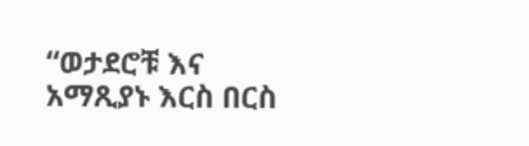“ወታደሮቹ እና አማጺያኑ እርስ በርስ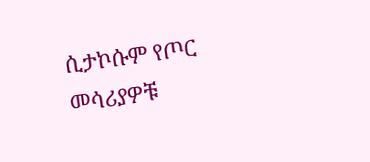ሲታኮሱም የጦር መሳሪያዎቹ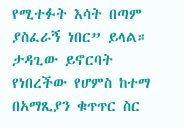የሚተፉት እሳት በጣም ያስፈራኝ ነበር” ይላል።
ታዳጊው ይኖርባት የነበረችው የሆምስ ከተማ በአማጺያን ቁጥጥር ስር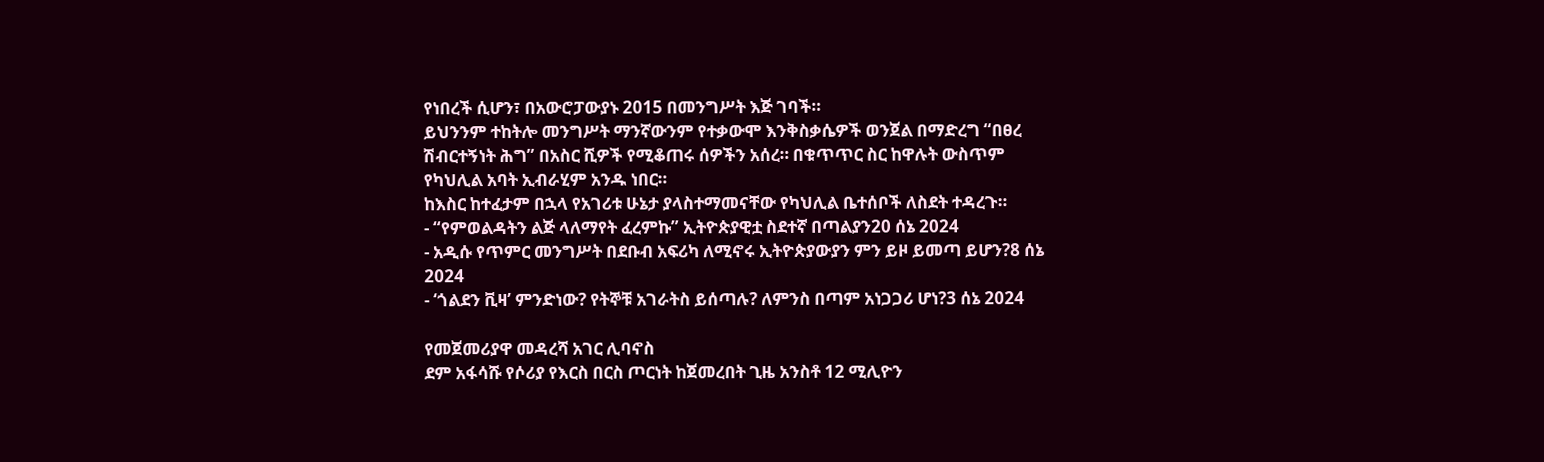የነበረች ሲሆን፣ በአውሮፓውያኑ 2015 በመንግሥት እጅ ገባች።
ይህንንም ተከትሎ መንግሥት ማንኛውንም የተቃውሞ እንቅስቃሴዎች ወንጀል በማድረግ “በፀረ ሽብርተኝነት ሕግ” በአስር ሺዎች የሚቆጠሩ ሰዎችን አሰረ። በቁጥጥር ስር ከዋሉት ውስጥም የካህሊል አባት ኢብራሂም አንዱ ነበር።
ከእስር ከተፈታም በኋላ የአገሪቱ ሁኔታ ያላስተማመናቸው የካህሊል ቤተሰቦች ለስደት ተዳረጉ።
- “የምወልዳትን ልጅ ላለማየት ፈረምኩ” ኢትዮጵያዊቷ ስደተኛ በጣልያን20 ሰኔ 2024
- አዲሱ የጥምር መንግሥት በደቡብ አፍሪካ ለሚኖሩ ኢትዮጵያውያን ምን ይዞ ይመጣ ይሆን?8 ሰኔ 2024
- ‘ጎልደን ቪዛ’ ምንድነው? የትኞቹ አገራትስ ይሰጣሉ? ለምንስ በጣም አነጋጋሪ ሆነ?3 ሰኔ 2024

የመጀመሪያዋ መዳረሻ አገር ሊባኖስ
ደም አፋሳሹ የሶሪያ የእርስ በርስ ጦርነት ከጀመረበት ጊዜ አንስቶ 12 ሚሊዮን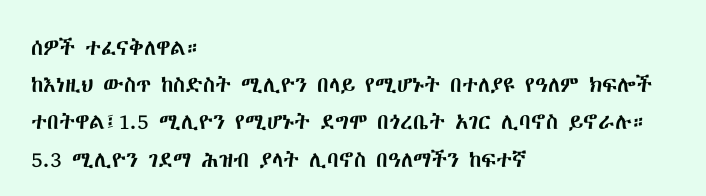ሰዎች ተፈናቅለዋል።
ከእነዚህ ውስጥ ከስድስት ሚሊዮን በላይ የሚሆኑት በተለያዩ የዓለም ክፍሎች ተበትዋል፤1.5 ሚሊዮን የሚሆኑት ደግሞ በጎረቤት አገር ሊባኖስ ይኖራሉ።
5.3 ሚሊዮን ገደማ ሕዝብ ያላት ሊባኖስ በዓለማችን ከፍተኛ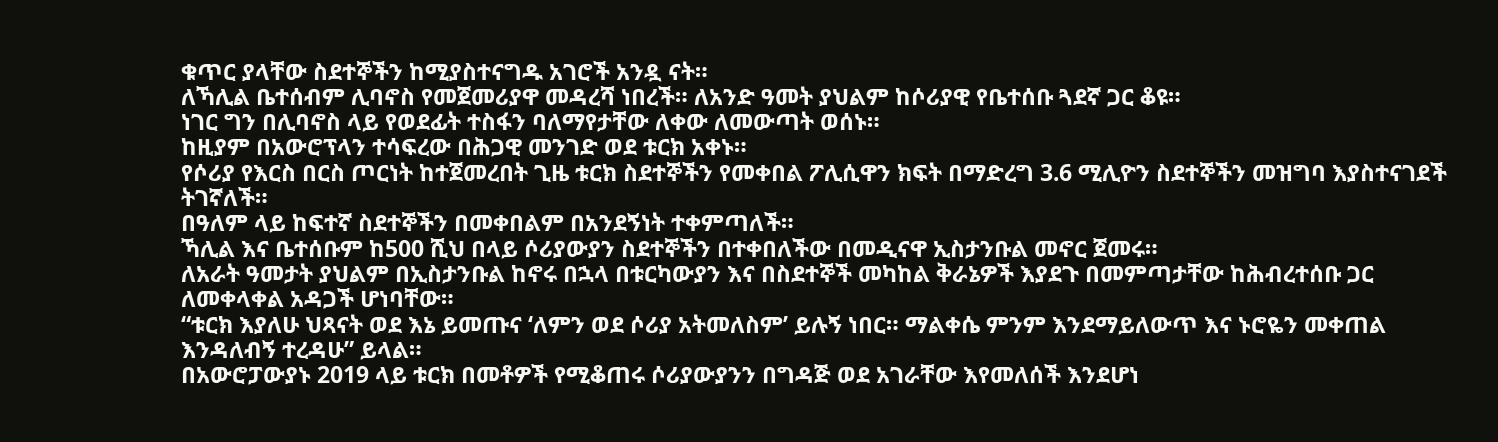ቁጥር ያላቸው ስደተኞችን ከሚያስተናግዱ አገሮች አንዷ ናት።
ለኻሊል ቤተሰብም ሊባኖስ የመጀመሪያዋ መዳረሻ ነበረች። ለአንድ ዓመት ያህልም ከሶሪያዊ የቤተሰቡ ጓደኛ ጋር ቆዩ።
ነገር ግን በሊባኖስ ላይ የወደፊት ተስፋን ባለማየታቸው ለቀው ለመውጣት ወሰኑ።
ከዚያም በአውሮፕላን ተሳፍረው በሕጋዊ መንገድ ወደ ቱርክ አቀኑ።
የሶሪያ የእርስ በርስ ጦርነት ከተጀመረበት ጊዜ ቱርክ ስደተኞችን የመቀበል ፖሊሲዋን ክፍት በማድረግ 3.6 ሚሊዮን ስደተኞችን መዝግባ እያስተናገደች ትገኛለች።
በዓለም ላይ ከፍተኛ ስደተኞችን በመቀበልም በአንደኝነት ተቀምጣለች።
ኻሊል እና ቤተሰቡም ከ500 ሺህ በላይ ሶሪያውያን ስደተኞችን በተቀበለችው በመዲናዋ ኢስታንቡል መኖር ጀመሩ።
ለአራት ዓመታት ያህልም በኢስታንቡል ከኖሩ በኋላ በቱርካውያን እና በስደተኞች መካከል ቅራኔዎች እያደጉ በመምጣታቸው ከሕብረተሰቡ ጋር ለመቀላቀል አዳጋች ሆነባቸው።
“ቱርክ እያለሁ ህጻናት ወደ እኔ ይመጡና ‘ለምን ወደ ሶሪያ አትመለስም’ ይሉኝ ነበር። ማልቀሴ ምንም እንደማይለውጥ እና ኑሮዬን መቀጠል እንዳለብኝ ተረዳሁ” ይላል።
በአውሮፓውያኑ 2019 ላይ ቱርክ በመቶዎች የሚቆጠሩ ሶሪያውያንን በግዳጅ ወደ አገራቸው እየመለሰች እንደሆነ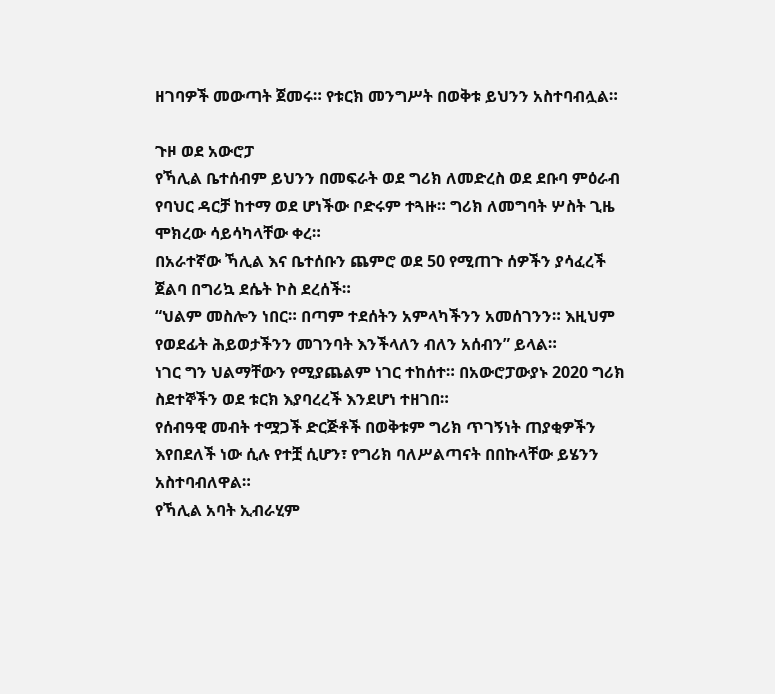ዘገባዎች መውጣት ጀመሩ። የቱርክ መንግሥት በወቅቱ ይህንን አስተባብሏል።

ጉዞ ወደ አውሮፓ
የኻሊል ቤተሰብም ይህንን በመፍራት ወደ ግሪክ ለመድረስ ወደ ደቡባ ምዕራብ የባህር ዳርቻ ከተማ ወደ ሆነችው ቦድሩም ተጓዙ። ግሪክ ለመግባት ሦስት ጊዜ ሞክረው ሳይሳካላቸው ቀረ።
በአራተኛው ኻሊል እና ቤተሰቡን ጨምሮ ወደ 50 የሚጠጉ ሰዎችን ያሳፈረች ጀልባ በግሪኳ ደሴት ኮስ ደረሰች።
“ህልም መስሎን ነበር። በጣም ተደሰትን አምላካችንን አመሰገንን። እዚህም የወደፊት ሕይወታችንን መገንባት እንችላለን ብለን አሰብን” ይላል።
ነገር ግን ህልማቸውን የሚያጨልም ነገር ተከሰተ። በአውሮፓውያኑ 2020 ግሪክ ስደተኞችን ወደ ቱርክ እያባረረች እንደሆነ ተዘገበ።
የሰብዓዊ መብት ተሟጋች ድርጅቶች በወቅቱም ግሪክ ጥገኝነት ጠያቂዎችን እየበደለች ነው ሲሉ የተቿ ሲሆን፣ የግሪክ ባለሥልጣናት በበኩላቸው ይሄንን አስተባብለዋል።
የኻሊል አባት ኢብራሂም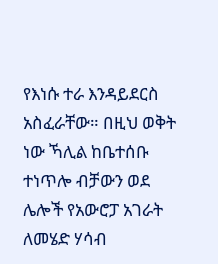የእነሱ ተራ እንዳይደርስ አስፈራቸው። በዚህ ወቅት ነው ኻሊል ከቤተሰቡ ተነጥሎ ብቻውን ወደ ሌሎች የአውሮፓ አገራት ለመሄድ ሃሳብ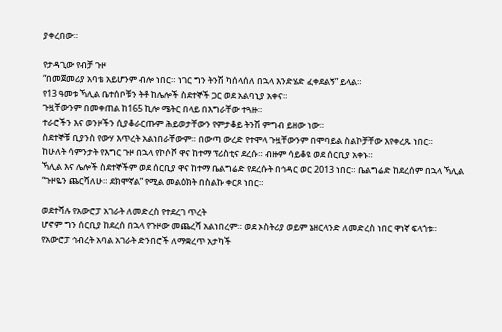ያቀረበው።

የታዳጊው የብቻ ጉዞ
“በመጀመሪያ አባቴ አይሆንም ብሎ ነበር። ነገር ግን ትንሽ ካሰላሰለ በኋላ እንድሄድ ፈቀደልኝ” ይላል።
የ13 ዓመቱ ኻሊል ቤተሰቦቹን ትቶ ከሌሎች ስደተኞች ጋር ወደ አልባኒያ አቀና።
ጉዟቸውንም በመቀጠል ከ165 ኪሎ ሜትር በላይ በእግራቸው ተጓዙ።
ተራሮችን እና ወንዞችን ሲያቆራርጡም ሕይወታቸውን የምታቆይ ትንሽ ምግብ ይዘው ነው።
ስደተኞቹ ቢያንስ የውሃ እጥረት አልነበራቸውም። በውጣ ውረድ የተሞላ ጉዟቸውንም በሞባይል ስልኮቻቸው እየቀረጹ ነበር።
ከሁለት ሳምንታት የእግር ጉዞ በኋላ የኮሶቮ ዋና ከተማ ፕሪስቲና ደረሱ። ብዙም ሳይቆዩ ወደ ሰርቢያ አቀኑ።
ኻሊል እና ሌሎች ስደተኞችም ወደ ሰርቢያ ዋና ከተማ ቤልግሬድ የደረሱት በኅዳር ወር 2013 ነበር። ቤልግሬድ ከደረሰም በኋላ ኻሊል “ጉዞዬን ጨርሻለሁ። ደክሞኛል” የሚል መልዕክት በስልኩ ቀርጾ ነበር።

ወደተሻሉ የአውሮፓ አገራት ለመድረስ የተደረገ ጥረት
ሆኖም ግን ሰርቢያ ከደረሰ በኋላ የጉዞው መጨረሻ አልነበረም። ወደ ኦስትሪያ ወይም ኔዘርላንድ ለመድረስ ነበር ዋነኛ ፍላጎቱ።
የአውሮፓ ኅብረት አባል አገራት ድንበሮች ለማቋረጥ አታካች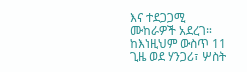እና ተደጋጋሚ ሙከራዎች አደረገ። ከእነዚህም ውስጥ 11 ጊዜ ወደ ሃንጋሪ፣ ሦስት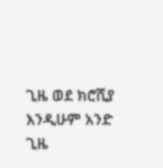ጊዜ ወደ ክሮሺያ እንዲሁም አንድ ጊዜ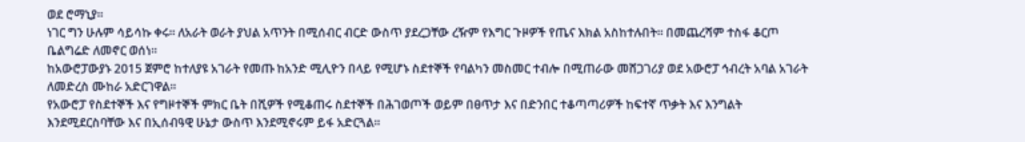ወደ ሮማኒያ።
ነገር ግን ሁሉም ሳይሳኩ ቀሩ። ለአራት ወራት ያህል አጥንት በሚሰብር ብርድ ውስጥ ያደረጋቸው ረዥም የእግር ጉዞዎች የጤና እክል አስከተሉበት። በመጨረሻም ተስፋ ቆርጦ ቤልግሬድ ለመኖር ወሰነ።
ከአውሮፓውያኑ 2015 ጀምሮ ከተለያዩ አገራት የመጡ ከአንድ ሚሊዮን በላይ የሚሆኑ ስደተኞች የባልካን መስመር ተብሎ በሚጠራው መሸጋገሪያ ወደ አውሮፓ ኅብረት አባል አገራት ለመድረስ ሙከራ አድርገዋል።
የአውሮፓ የስደተኞች እና የግዞተኞች ምክር ቤት በሺዎች የሚቆጠሩ ስደተኞች በሕገወጦች ወይም በፀጥታ እና በድንበር ተቆጣጣሪዎች ከፍተኛ ጥቃት እና እንግልት እንደሚደርስባቸው እና በኢሰብዓዊ ሁኔታ ውስጥ እንደሚኖሩም ይፋ አድርጓል።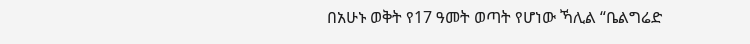በአሁኑ ወቅት የ17 ዓመት ወጣት የሆነው ኻሊል “ቤልግሬድ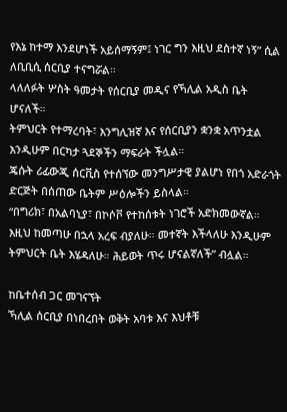የእኔ ከተማ እንደሆነች አይሰማኝም፤ ነገር ግን እዚህ ደስተኛ ነኝ” ሲል ለቢቢሲ ሰርቢያ ተናግሯል።
ላለለፉት ሦስት ዓመታት የሰርቢያ መዲና የኻሊል አዲስ ቤት ሆናለች።
ትምህርት የተማረባት፣ እንግሊዝኛ እና የሰርቢያን ቋንቋ አጥንቷል እንዲሁም በርካታ ጓደኞችን ማፍራት ችሏል።
ጄሱት ሪፊውጂ ሰርቪስ የተሰኘው መንግሥታዊ ያልሆነ የበጎ አድራጎት ድርጅት በሰጠው ቤትም ሥዕሎችን ይስላል።
“በግሪክ፣ በአልባኒያ፣ በኮሶቮ የተከሰቱት ነገሮች አድክመውኛል። እዚህ ከመጣሁ በኋላ አረፍ ብያለሁ። መተኛት እችላለሁ እንዲሁም ትምህርት ቤት እሄዳለሁ። ሕይወት ጥሩ ሆናልኛለች” ብሏል።

ከቤተሰብ ጋር መገናኘት
ኻሊል ሰርቢያ በነበረበት ወቅት አባቱ እና እህቶቹ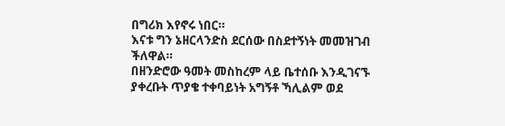በግሪክ እየኖሩ ነበር።
እናቱ ግን ኔዘርላንድስ ደርሰው በስደተኝነት መመዝገብ ችለዋል።
በዘንድሮው ዓመት መስከረም ላይ ቤተሰቡ እንዲገናኙ ያቀረቡት ጥያቄ ተቀባይነት አግኝቶ ኻሊልም ወደ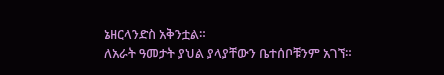ኔዘርላንድስ አቅንቷል።
ለአራት ዓመታት ያህል ያላያቸውን ቤተሰቦቹንም አገኘ።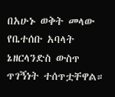በአሁኑ ወቅት መላው የቤተሰቡ አባላት ኔዘርላንድስ ውስጥ ጥገኝነት ተሰጥቷቸዋል።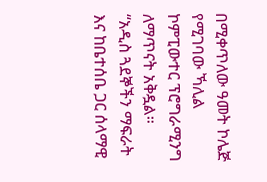በሚቀጥለው ዓመት ኮሌጅ የሚገባው ኻሊል ኮምፒውተር ፕሮግራሚንግ ለማጥናት አቅዷል።
“አዲስ ጓደኞችን ማፍራት እና ከቤተሰቤ ጋር ሰላማዊ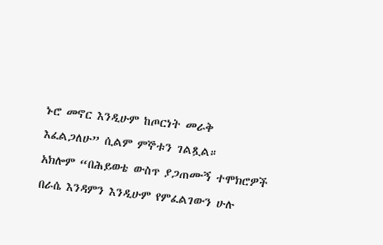ኑሮ መኖር እንዲሁም ከጦርነት መራቅ እፈልጋለሁ” ሲልም ምኞቱን ገልጿል።
አክሎም “በሕይወቴ ውስጥ ያጋጠሙኝ ተሞክሮዎች በራሴ እንዳምን እንዲሁም የምፈልገውን ሁሉ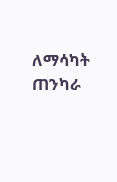ለማሳካት ጠንካራ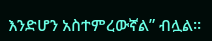እንድሆን አስተምረውኛል” ብሏል።